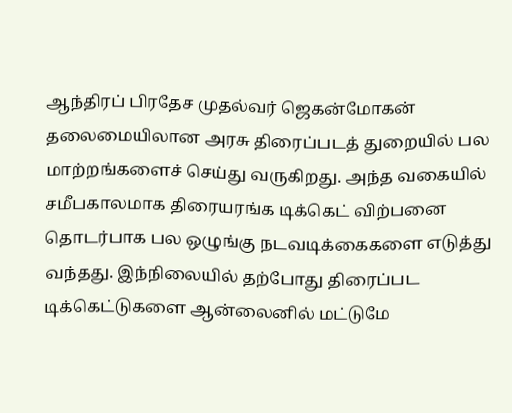ஆந்திரப் பிரதேச முதல்வர் ஜெகன்மோகன் தலைமையிலான அரசு திரைப்படத் துறையில் பல மாற்றங்களைச் செய்து வருகிறது. அந்த வகையில் சமீபகாலமாக திரையரங்க டிக்கெட் விற்பனை தொடர்பாக பல ஒழுங்கு நடவடிக்கைகளை எடுத்து வந்தது. இந்நிலையில் தற்போது திரைப்பட டிக்கெட்டுகளை ஆன்லைனில் மட்டுமே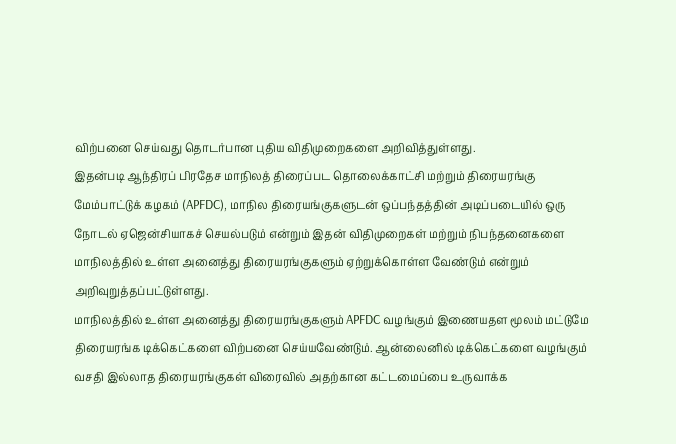விற்பனை செய்வது தொடர்பான புதிய விதிமுறைகளை அறிவித்துள்ளது.
இதன்படி ஆந்திரப் பிரதேச மாநிலத் திரைப்பட தொலைக்காட்சி மற்றும் திரையரங்கு மேம்பாட்டுக் கழகம் (APFDC), மாநில திரையங்குகளுடன் ஒப்பந்தத்தின் அடிப்படையில் ஒரு நோடல் ஏஜென்சியாகச் செயல்படும் என்றும் இதன் விதிமுறைகள் மற்றும் நிபந்தனைகளை மாநிலத்தில் உள்ள அனைத்து திரையரங்குகளும் ஏற்றுக்கொள்ள வேண்டும் என்றும் அறிவுறுத்தப்பட்டுள்ளது.
மாநிலத்தில் உள்ள அனைத்து திரையரங்குகளும் APFDC வழங்கும் இணையதள மூலம் மட்டுமே திரையரங்க டிக்கெட்களை விற்பனை செய்யவேண்டும். ஆன்லைனில் டிக்கெட்களை வழங்கும் வசதி இல்லாத திரையரங்குகள் விரைவில் அதற்கான கட்டமைப்பை உருவாக்க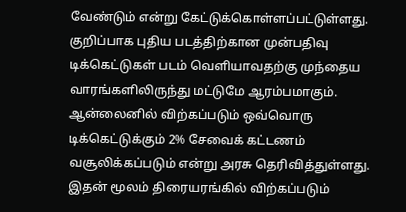வேண்டும் என்று கேட்டுக்கொள்ளப்பட்டுள்ளது. குறிப்பாக புதிய படத்திற்கான முன்பதிவு டிக்கெட்டுகள் படம் வெளியாவதற்கு முந்தைய வாரங்களிலிருந்து மட்டுமே ஆரம்பமாகும். ஆன்லைனில் விற்கப்படும் ஒவ்வொரு டிக்கெட்டுக்கும் 2% சேவைக் கட்டணம் வசூலிக்கப்படும் என்று அரசு தெரிவித்துள்ளது. இதன் மூலம் திரையரங்கில் விற்கப்படும்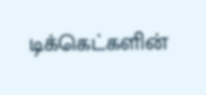டிக்கெட்களின்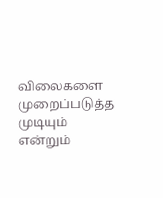விலைகளை முறைப்படுத்த முடியும் என்றும்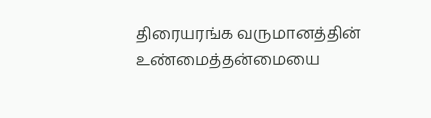திரையரங்க வருமானத்தின் உண்மைத்தன்மையை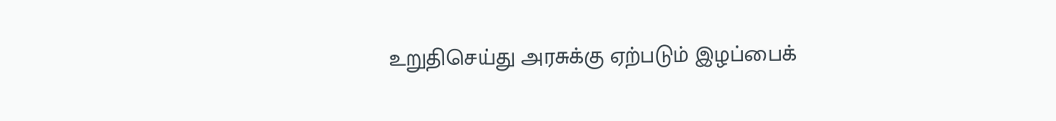உறுதிசெய்து அரசுக்கு ஏற்படும் இழப்பைக்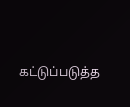கட்டுப்படுத்த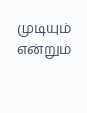முடியும் என்றும்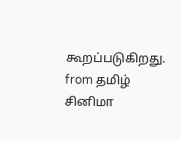கூறப்படுகிறது.
from தமிழ் சினிமா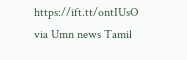https://ift.tt/ontIUsO
via Umn news Tamil